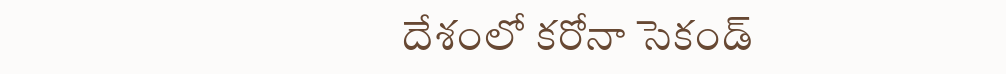దేశంలో కరోనా సెకండ్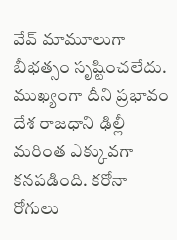వేవ్ మామూలుగా బీభత్సం సృష్టించలేదు. ముఖ్యంగా దీని ప్రభావం దేశ రాజధాని ఢిల్లీ మరింత ఎక్కువగా కనపడింది. కరోనా రోగులు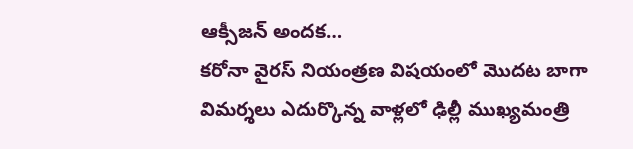ఆక్సీజన్ అందక…
కరోనా వైరస్ నియంత్రణ విషయంలో మొదట బాగా విమర్శలు ఎదుర్కొన్న వాళ్లలో ఢిల్లీ ముఖ్యమంత్రి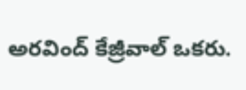అరవింద్ కేజ్రీవాల్ ఒకరు.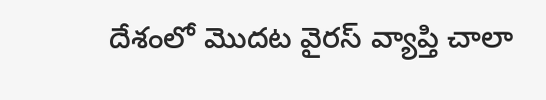దేశంలో మొదట వైరస్ వ్యాప్తి చాలా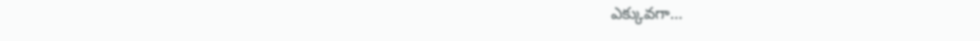ఎక్కువగా…